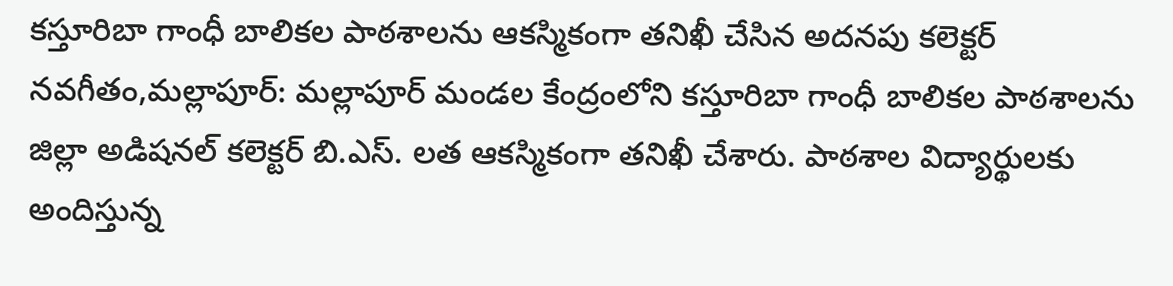కస్తూరిబా గాంధీ బాలికల పాఠశాలను ఆకస్మికంగా తనిఖీ చేసిన అదనపు కలెక్టర్
నవగీతం,మల్లాపూర్: మల్లాపూర్ మండల కేంద్రంలోని కస్తూరిబా గాంధీ బాలికల పాఠశాలను జిల్లా అడిషనల్ కలెక్టర్ బి.ఎస్. లత ఆకస్మికంగా తనిఖీ చేశారు. పాఠశాల విద్యార్థులకు అందిస్తున్న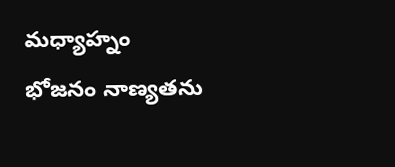మధ్యాహ్నం భోజనం నాణ్యతను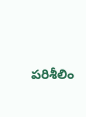పరిశీలిం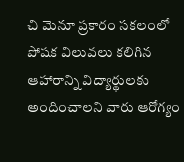చి మెనూ ప్రకారం సకలంలో పోషక విలువలు కలిగిన ఆహారాన్ని విద్యార్థులకు అందించాలని వారు ఆరోగ్యం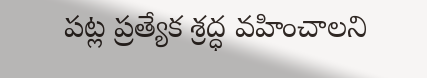పట్ల ప్రత్యేక శ్రద్ధ వహించాలని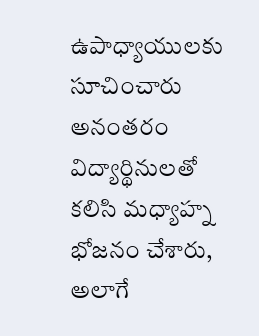ఉపాధ్యాయులకు సూచించారు అనంతరం విద్యార్థినులతో కలిసి మధ్యాహ్న భోజనం చేశారు, అలాగే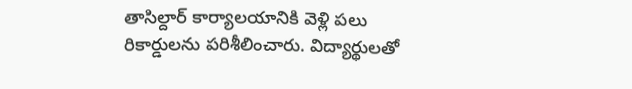తాసిల్దార్ కార్యాలయానికి వెళ్లి పలు రికార్డులను పరిశీలించారు. విద్యార్థులతో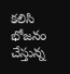కలిసి భోజనం చేస్తున్న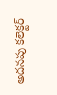అదనపు కలెక్టర్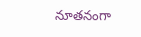నూతనంగా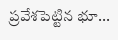ప్రవేశపెట్టిన భూ...